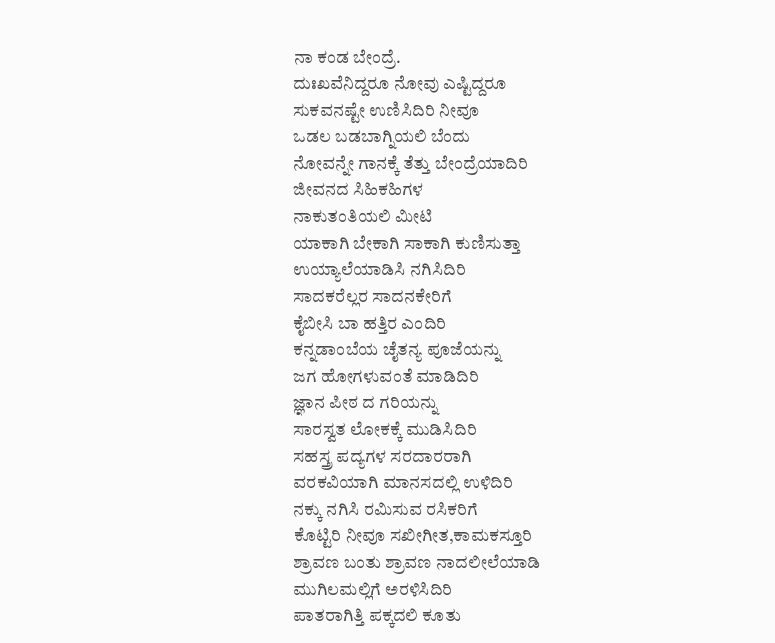ನಾ ಕಂಡ ಬೇಂದ್ರೆ.
ದುಃಖವೆನಿದ್ದರೂ ನೋವು ಎಷ್ಟಿದ್ದರೂ
ಸುಕವನಷ್ಟೇ ಉಣಿಸಿದಿರಿ ನೀವೂ
ಒಡಲ ಬಡಬಾಗ್ನಿಯಲಿ ಬೆಂದು
ನೋವನ್ನೇ ಗಾನಕ್ಕೆ ತೆತ್ತು ಬೇಂದ್ರೆಯಾದಿರಿ
ಜೀವನದ ಸಿಹಿಕಹಿಗಳ
ನಾಕುತಂತಿಯಲಿ ಮೀಟಿ
ಯಾಕಾಗಿ ಬೇಕಾಗಿ ಸಾಕಾಗಿ ಕುಣಿಸುತ್ತಾ
ಉಯ್ಯಾಲೆಯಾಡಿಸಿ ನಗಿಸಿದಿರಿ
ಸಾದಕರೆಲ್ಲರ ಸಾದನಕೇರಿಗೆ
ಕೈಬೀಸಿ ಬಾ ಹತ್ತಿರ ಎಂದಿರಿ
ಕನ್ನಡಾಂಬೆಯ ಚೈತನ್ಯ ಪೂಜೆಯನ್ನು
ಜಗ ಹೋಗಳುವಂತೆ ಮಾಡಿದಿರಿ
ಜ್ಞಾನ ಪೀಠ ದ ಗರಿಯನ್ನು
ಸಾರಸ್ವತ ಲೋಕಕ್ಕೆ ಮುಡಿಸಿದಿರಿ
ಸಹಸ್ತ್ರ ಪದ್ಯಗಳ ಸರದಾರರಾಗಿ
ವರಕವಿಯಾಗಿ ಮಾನಸದಲ್ಲಿ ಉಳಿದಿರಿ
ನಕ್ಕು ನಗಿಸಿ ರಮಿಸುವ ರಸಿಕರಿಗೆ
ಕೊಟ್ಟಿರಿ ನೀವೂ ಸಖೀಗೀತ,ಕಾಮಕಸ್ತೂರಿ
ಶ್ರಾವಣ ಬಂತು ಶ್ರಾವಣ ನಾದಲೀಲೆಯಾಡಿ
ಮುಗಿಲಮಲ್ಲಿಗೆ ಅರಳಿಸಿದಿರಿ
ಪಾತರಾಗಿತ್ತಿ ಪಕ್ಕದಲಿ ಕೂತು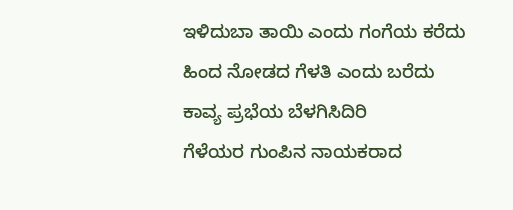ಇಳಿದುಬಾ ತಾಯಿ ಎಂದು ಗಂಗೆಯ ಕರೆದು
ಹಿಂದ ನೋಡದ ಗೆಳತಿ ಎಂದು ಬರೆದು
ಕಾವ್ಯ ಪ್ರಭೆಯ ಬೆಳಗಿಸಿದಿರಿ
ಗೆಳೆಯರ ಗುಂಪಿನ ನಾಯಕರಾದ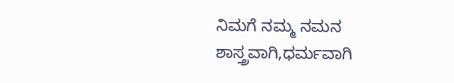ನಿಮಗೆ ನಮ್ಮ ನಮನ
ಶಾಸ್ತ್ರವಾಗಿ,ಧರ್ಮವಾಗಿ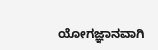ಯೋಗಜ್ಞಾನವಾಗಿ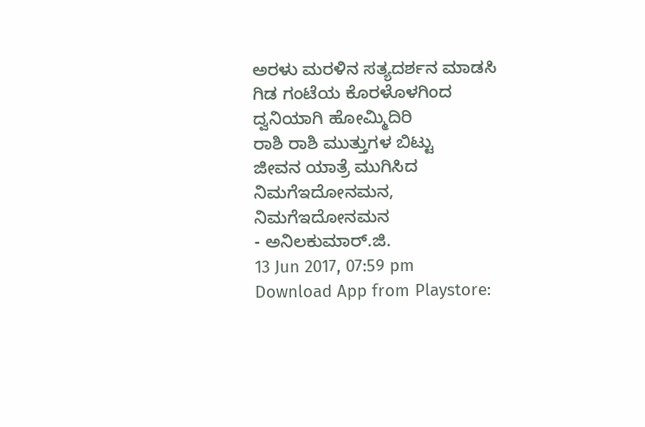ಅರಳು ಮರಳಿನ ಸತ್ಯದರ್ಶನ ಮಾಡಸಿ
ಗಿಡ ಗಂಟೆಯ ಕೊರಳೊಳಗಿಂದ
ದ್ವನಿಯಾಗಿ ಹೋಮ್ಮಿದಿರಿ
ರಾಶಿ ರಾಶಿ ಮುತ್ತುಗಳ ಬಿಟ್ಟು
ಜೀವನ ಯಾತ್ರೆ ಮುಗಿಸಿದ
ನಿಮಗೆಇದೋನಮನ, ನಿಮಗೆಇದೋನಮನ
- ಅನಿಲಕುಮಾರ್.ಜಿ.
13 Jun 2017, 07:59 pm
Download App from Playstore: